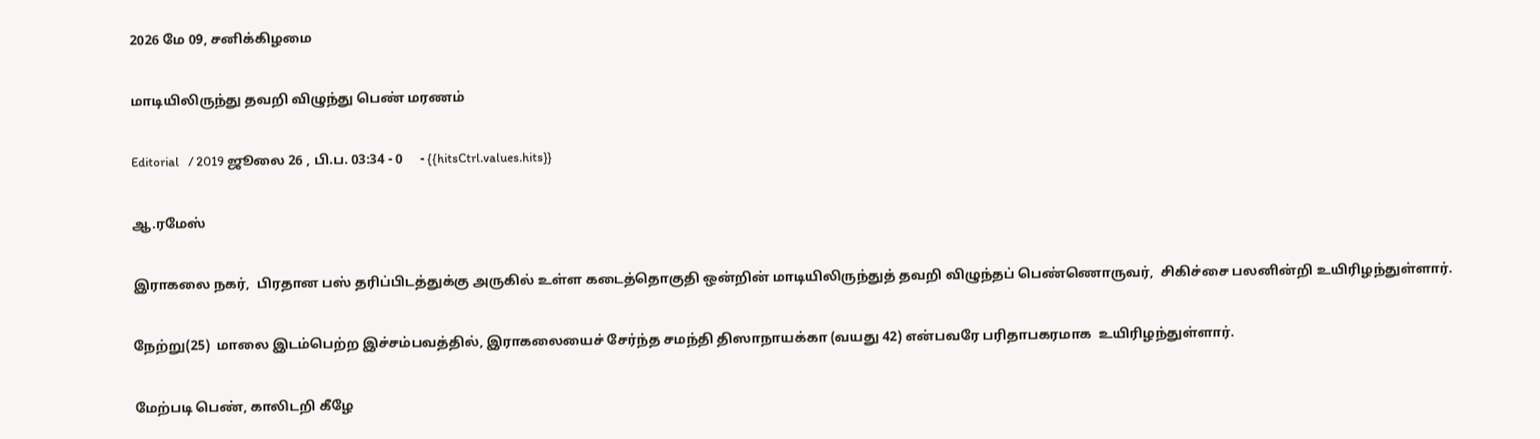2026 மே 09, சனிக்கிழமை

மாடியிலிருந்து தவறி விழுந்து பெண் மரணம்

Editorial   / 2019 ஜூலை 26 , பி.ப. 03:34 - 0     - {{hitsCtrl.values.hits}}

ஆ.ரமேஸ்

இராகலை நகர்,  பிரதான பஸ் தரிப்பிடத்துக்கு அருகில் உள்ள கடைத்தொகுதி ஒன்றின் மாடியிலிருந்துத் தவறி விழுந்தப் பெண்ணொருவர்,  சிகிச்சை பலனின்றி உயிரிழந்துள்ளார்.

நேற்று(25)  மாலை இடம்பெற்ற இச்சம்பவத்தில், இராகலையைச் சேர்ந்த சமந்தி திஸாநாயக்கா (வயது 42) என்பவரே பரிதாபகரமாக  உயிரிழந்துள்ளார்.

மேற்படி பெண், காலிடறி கீழே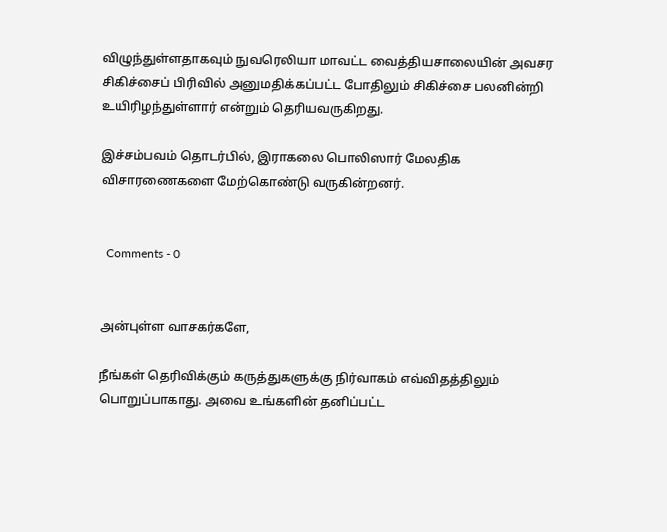விழுந்துள்ளதாகவும் நுவரெலியா மாவட்ட வைத்தியசாலையின் அவசர சிகிச்சைப் பிரிவில் அனுமதிக்கப்பட்ட போதிலும் சிகிச்சை பலனின்றி உயிரிழந்துள்ளார் என்றும் தெரியவருகிறது.

இச்சம்பவம் தொடர்பில், இராகலை பொலிஸார் மேலதிக விசாரணைகளை மேற்கொண்டு வருகின்றனர்.


  Comments - 0


அன்புள்ள வாசகர்களே,

நீங்கள் தெரிவிக்கும் கருத்துகளுக்கு நிர்வாகம் எவ்விதத்திலும் பொறுப்பாகாது. அவை உங்களின் தனிப்பட்ட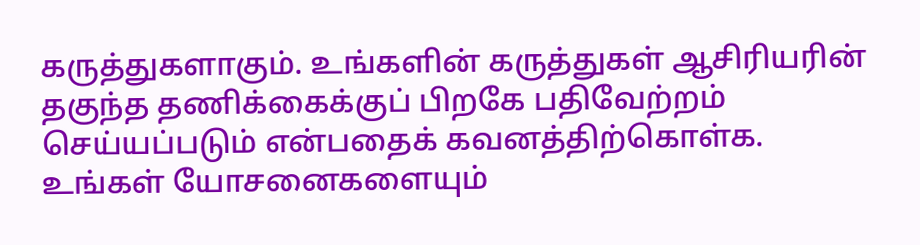கருத்துகளாகும். உங்களின் கருத்துகள் ஆசிரியரின் தகுந்த தணிக்கைக்குப் பிறகே பதிவேற்றம் செய்யப்படும் என்பதைக் கவனத்திற்கொள்க. உங்கள் யோசனைகளையும்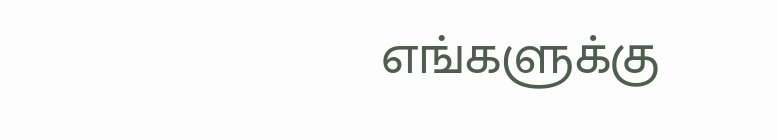எங்களுக்கு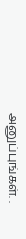அனுப்புங்கள். .